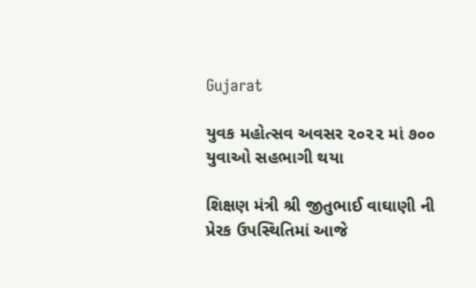Gujarat

યુવક મહોત્સવ અવસર ૨૦૨૨ માં ૭૦૦ યુવાઓ સહભાગી થયા

શિક્ષણ મંત્રી શ્રી જીતુભાઈ વાઘાણી ની પ્રેરક ઉપસ્થિતિમાં આજે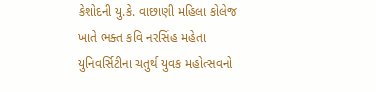કેશોદની યુ.કે. વાછાણી મહિલા કોલેજ ખાતે ભક્ત કવિ નરસિંહ મહેતા યુનિવર્સિટીના ચતુર્થ યુવક મહોત્સવનો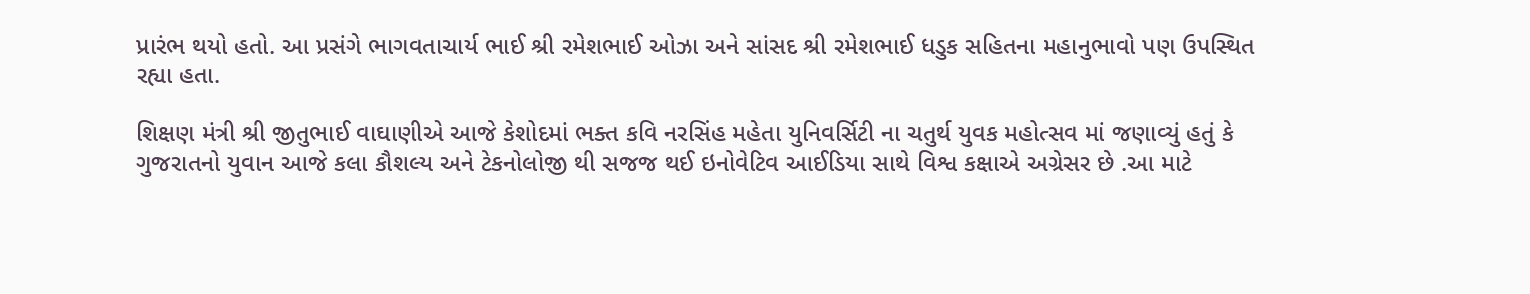પ્રારંભ થયો હતો. આ પ્રસંગે ભાગવતાચાર્ય ભાઈ શ્રી રમેશભાઈ ઓઝા અને સાંસદ શ્રી રમેશભાઈ ધડુક સહિતના મહાનુભાવો પણ ઉપસ્થિત રહ્યા હતા.

શિક્ષણ મંત્રી શ્રી જીતુભાઈ વાઘાણીએ આજે કેશોદમાં ભક્ત કવિ નરસિંહ મહેતા યુનિવર્સિટી ના ચતુર્થ યુવક મહોત્સવ માં જણાવ્યું હતું કે ગુજરાતનો યુવાન આજે કલા કૌશલ્ય અને ટેકનોલોજી થી સજજ થઈ ઇનોવેટિવ આઈડિયા સાથે વિશ્વ કક્ષાએ અગ્રેસર છે .આ માટે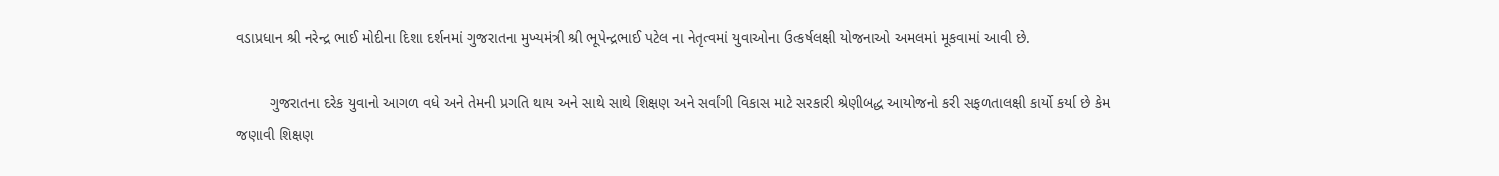વડાપ્રધાન શ્રી નરેન્દ્ર ભાઈ મોદીના દિશા દર્શનમાં ગુજરાતના મુખ્યમંત્રી શ્રી ભૂપેન્દ્રભાઈ પટેલ ના નેતૃત્વમાં યુવાઓના ઉત્કર્ષલક્ષી યોજનાઓ અમલમાં મૂકવામાં આવી છે.

        ગુજરાતના દરેક યુવાનો આગળ વધે અને તેમની પ્રગતિ થાય અને સાથે સાથે શિક્ષણ અને સર્વાંગી વિકાસ માટે સરકારી શ્રેણીબદ્ધ આયોજનો કરી સફળતાલક્ષી કાર્યો કર્યા છે કેમ જણાવી શિક્ષણ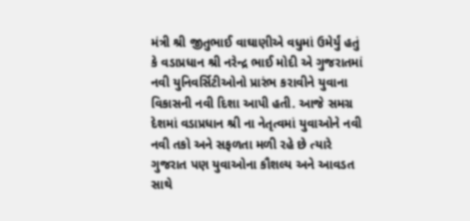મંત્રી શ્રી જીતુભાઈ વાઘાણીએ વધુમાં ઉમેર્યું હતું કે વડાપ્રધાન શ્રી નરેન્દ્ર ભાઈ મોદી એ ગુજરાતમાં નવી યુનિવર્સિટીઓનો પ્રારંભ કરાવીને યુવાના વિકાસની નવી દિશા આપી હતી. આજે સમગ્ર દેશમાં વડાપ્રધાન શ્રી ના નેતૃત્વમાં યુવાઓને નવી નવી તકો અને સફળતા મળી રહે છે ત્યારે ગુજરાત પણ યુવાઓના કૌશલ્ય અને આવડત સાથે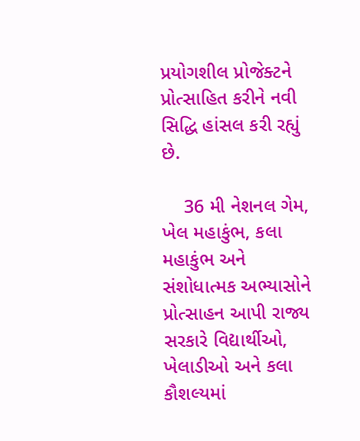પ્રયોગશીલ પ્રોજેક્ટને પ્રોત્સાહિત કરીને નવી સિદ્ધિ હાંસલ કરી રહ્યું છે.

    36 મી નેશનલ ગેમ, ખેલ મહાકુંભ, કલા મહાકુંભ અને સંશોધાત્મક અભ્યાસોને પ્રોત્સાહન આપી રાજ્ય સરકારે વિદ્યાર્થીઓ, ખેલાડીઓ અને કલા કૌશલ્યમાં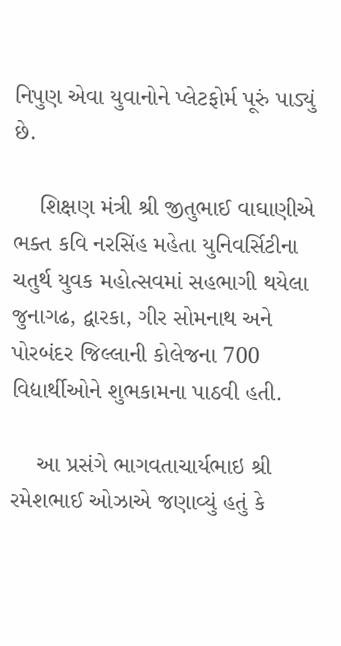નિપુણ એવા યુવાનોને પ્લેટફોર્મ પૂરું પાડ્યું છે.

    શિક્ષણ મંત્રી શ્રી જીતુભાઈ વાઘાણીએ ભક્ત કવિ નરસિંહ મહેતા યુનિવર્સિટીના ચતુર્થ યુવક મહોત્સવમાં સહભાગી થયેલા જુનાગઢ, દ્વારકા, ગીર સોમનાથ અને પોરબંદર જિલ્લાની કોલેજના 700 વિદ્યાર્થીઓને શુભકામના પાઠવી હતી.

    આ પ્રસંગે ભાગવતાચાર્યભાઇ શ્રી રમેશભાઈ ઓઝાએ જણાવ્યું હતું કે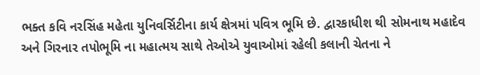ભક્ત કવિ નરસિંહ મહેતા યુનિવર્સિટીના કાર્ય ક્ષેત્રમાં પવિત્ર ભૂમિ છે. દ્વારકાધીશ થી સોમનાથ મહાદેવ અને ગિરનાર તપોભૂમિ ના મહાત્મય સાથે તેઓએ યુવાઓમાં રહેલી કલાની ચેતના ને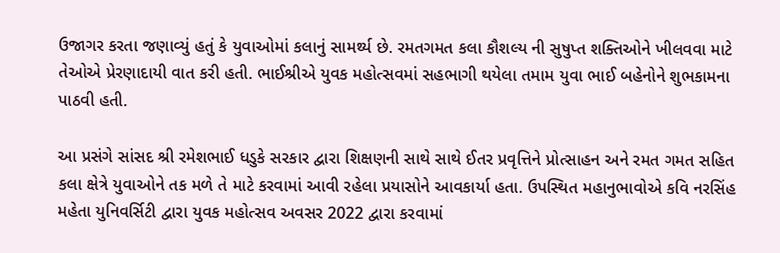ઉજાગર કરતા જણાવ્યું હતું કે યુવાઓમાં કલાનું સામર્થ્ય છે. રમતગમત કલા કૌશલ્ય ની સુષુપ્ત શક્તિઓને ખીલવવા માટે તેઓએ પ્રેરણાદાયી વાત કરી હતી. ભાઈશ્રીએ યુવક મહોત્સવમાં સહભાગી થયેલા તમામ યુવા ભાઈ બહેનોને શુભકામના પાઠવી હતી.

આ પ્રસંગે સાંસદ શ્રી રમેશભાઈ ધડુકે સરકાર દ્વારા શિક્ષણની સાથે સાથે ઈતર પ્રવૃત્તિને પ્રોત્સાહન અને રમત ગમત સહિત કલા ક્ષેત્રે યુવાઓને તક મળે તે માટે કરવામાં આવી રહેલા પ્રયાસોને આવકાર્યા હતા. ઉપસ્થિત મહાનુભાવોએ કવિ નરસિંહ મહેતા યુનિવર્સિટી દ્વારા યુવક મહોત્સવ અવસર 2022 દ્વારા કરવામાં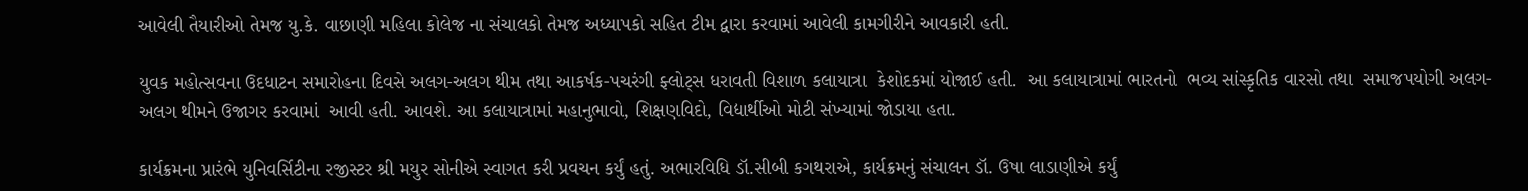આવેલી તૈયારીઓ તેમજ યુ.કે. વાછાણી મહિલા કોલેજ ના સંચાલકો તેમજ અધ્યાપકો સહિત ટીમ દ્વારા કરવામાં આવેલી કામગીરીને આવકારી હતી.

યુવક મહોત્સવના ઉદધાટન સમારોહના દિવસે અલગ-અલગ થીમ તથા આકર્ષક-પચરંગી ફ્લોટ્સ ધરાવતી વિશાળ કલાયાત્રા  કેશોદકમાં યોજાઈ હતી.  આ કલાયાત્રામાં ભારતનો  ભવ્ય સાંસ્કૃતિક વારસો તથા  સમાજપયોગી અલગ-અલગ થીમને ઉજાગર કરવામાં  આવી હતી. આવશે. આ કલાયાત્રામાં મહાનુભાવો, શિક્ષણવિદો, વિદ્યાર્થીઓ મોટી સંખ્યામાં જોડાયા હતા.

કાર્યક્રમના પ્રારંભે યુનિવર્સિટીના રજીસ્ટર શ્રી મયુર સોનીએ સ્વાગત કરી પ્રવચન કર્યું હતું. અભારવિધિ ડૉ.સીબી કગથરાએ, કાર્યક્રમનું સંચાલન ડૉ. ઉષા લાડાણીએ કર્યું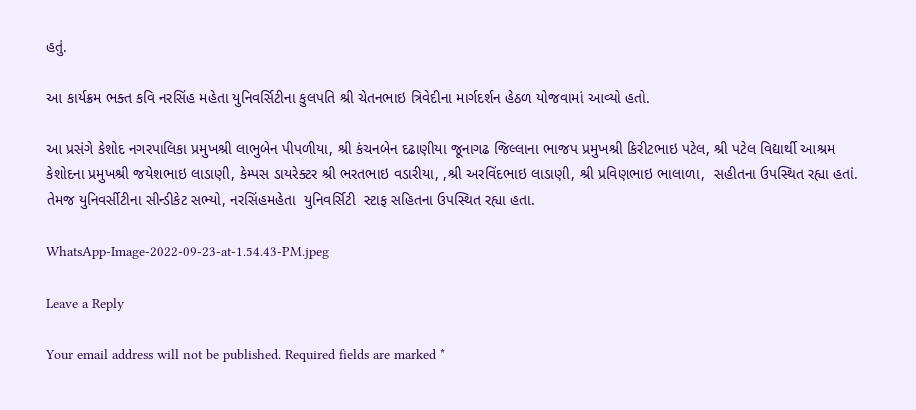હતું.

આ કાર્યક્રમ ભક્ત કવિ નરસિંહ મહેતા યુનિવર્સિટીના કુલપતિ શ્રી ચેતનભાઇ ત્રિવેદીના માર્ગદર્શન હેઠળ યોજવામાં આવ્યો હતો.

આ પ્રસંગે કેશોદ નગરપાલિકા પ્રમુખશ્રી લાભુબેન પીપળીયા, શ્રી કંચનબેન દઢાણીયા જૂનાગઢ જિલ્લાના ભાજપ પ્રમુખશ્રી કિરીટભાઇ પટેલ, શ્રી પટેલ વિદ્યાર્થી આશ્રમ કેશોદના પ્રમુખશ્રી જયેશભાઇ લાડાણી, કેમ્પસ ડાયરેક્ટર શ્રી ભરતભાઇ વડારીયા, ,શ્રી અરવિંદભાઇ લાડાણી, શ્રી પ્રવિણભાઇ ભાલાળા,  સહીતના ઉપસ્થિત રહ્યા હતાં. તેમજ યુનિવર્સીટીના સીન્ડીકેટ સભ્યો, નરસિંહમહેતા  યુનિવર્સિટી  સ્ટાફ સહિતના ઉપસ્થિત રહ્યા હતા.

WhatsApp-Image-2022-09-23-at-1.54.43-PM.jpeg

Leave a Reply

Your email address will not be published. Required fields are marked *